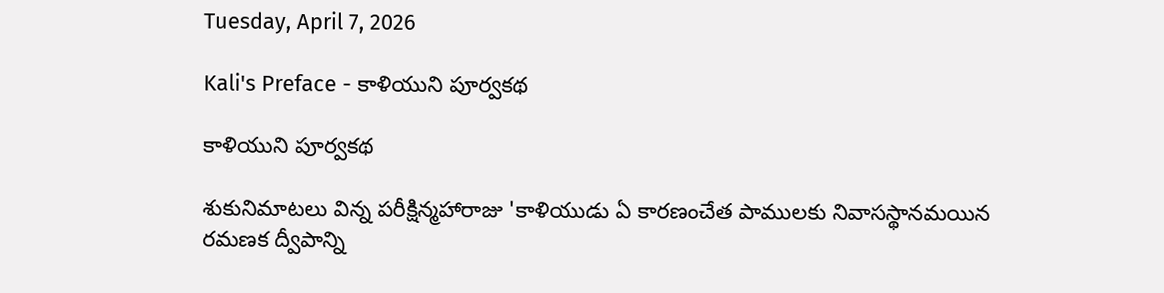Tuesday, April 7, 2026

Kali's Preface - కాళియుని పూర్వకథ

కాళియుని పూర్వకథ

శుకునిమాటలు విన్న పరీక్షిన్మహారాజు 'కాళియుడు ఏ కారణంచేత పాములకు నివాసస్థానమయిన రమణక ద్వీపాన్ని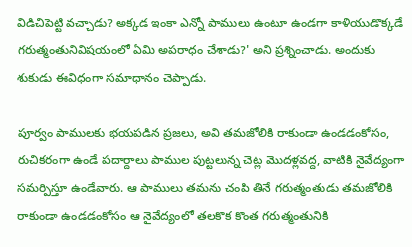విడిచిపెట్టి వచ్చాడు? అక్కడ ఇంకా ఎన్నో పాములు ఉంటూ ఉండగా కాళియుడొక్కడే గరుత్మంతునివిషయంలో ఏమి అపరాధం చేశాడు?' అని ప్రశ్నించాడు. అందుకు శుకుడు ఈవిధంగా సమాధానం చెప్పాడు.

పూర్వం పాములకు భయపడిన ప్రజలు, అవి తమజోలికి రాకుండా ఉండడంకోసం, రుచికరంగా ఉండే పదార్దాలు పాముల పుట్టలున్న చెట్ల మొదళ్లవద్ద, వాటికి నైవేద్యంగా సమర్పిస్తూ ఉండేవారు. ఆ పాములు తమను చంపి తినే గరుత్మంతుడు తమజోలికి రాకుండా ఉండడంకోసం ఆ నైవేద్యంలో తలకొక కొంత గరుత్మంతునికి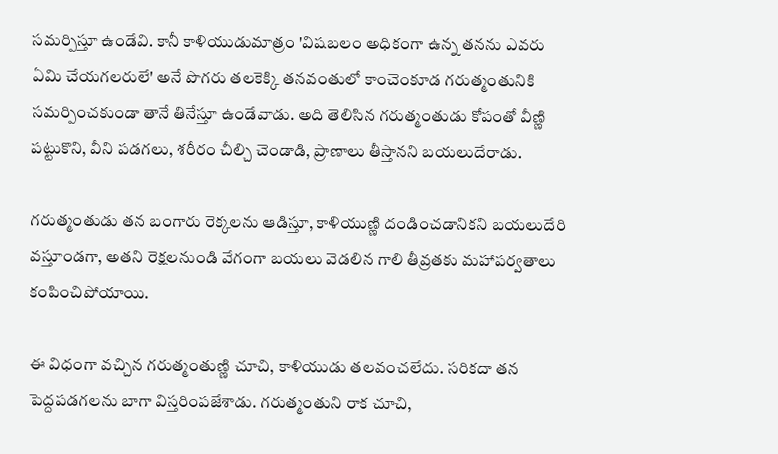సమర్పిస్తూ ఉండేవి. కానీ కాళియుడుమాత్రం 'విషబలం అధికంగా ఉన్న తనను ఎవరు ఏమి చేయగలరులే' అనే పొగరు తలకెక్కి తనవంతులో కాంచెంకూడ గరుత్మంతునికి సమర్పించకుండా తానే తినేస్తూ ఉండేవాడు. అది తెలిసిన గరుత్మంతుడు కోపంతో వీణ్ణి పట్టుకొని, వీని పడగలు, శరీరం చీల్చి చెండాడి, ప్రాణాలు తీస్తానని బయలుదేరాడు.

గరుత్మంతుడు తన బంగారు రెక్కలను ఆడిస్తూ, కాళియుణ్ణి దండించడానికని బయలుదేరి వస్తూండగా, అతని రెక్షలనుండి వేగంగా బయలు వెడలిన గాలి తీవ్రతకు మహాపర్వతాలు కంపించిపోయాయి.

ఈ విధంగా వచ్చిన గరుత్మంతుణ్ణి చూచి, కాళియుడు తలవంచలేదు. సరికదా తన పెద్దపడగలను బాగా విస్తరింపజేశాడు. గరుత్మంతుని రాక చూచి,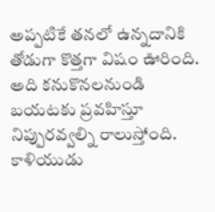అప్పటికే తనలో ఉన్నదానికి తోడుగా కొత్తగా విషం ఊరింది. అది కనుకొనలనుండి బయటకు ప్రవహిస్తూ నిప్పురవ్వల్ని రాలుస్తోంది. కాళియుడు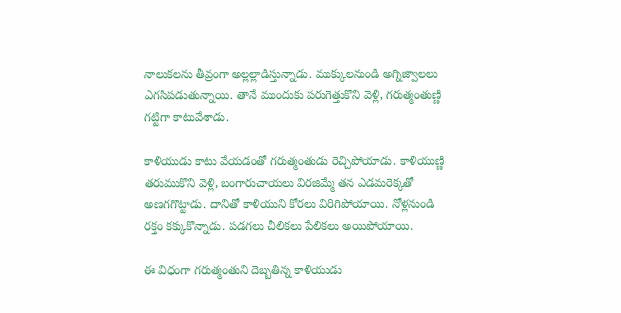నాలుకలను తీవ్రంగా అల్లల్లాడిస్తున్నాడు. ముక్కులనుండి అగ్నిజ్వాలలు ఎగసిపడుతున్నాయి. తానే ముందుకు పరుగెత్తుకొని వెళ్లి, గరుత్మంతుణ్ణి గట్టిగా కాటువేశాడు.

కాళియుడు కాటు వేయడంతో గరుత్మంతుడు రెచ్చిపోయాడు. కాళియుణ్ణి తరుముకొని వెళ్లి, బంగారుచాయలు విరజిమ్మే తన ఎడమరెక్కతో అణగగొట్టాడు. దానితో కాళియుని కోరలు విరిగిపోయాయి. నోళ్లనుండి రక్తం కక్కుకొన్నాడు. పడగలు చీలికలు పేలికలు అయిపోయాయి.

ఈ విధంగా గరుత్మంతుని దెబ్బతిన్న కాళియుడు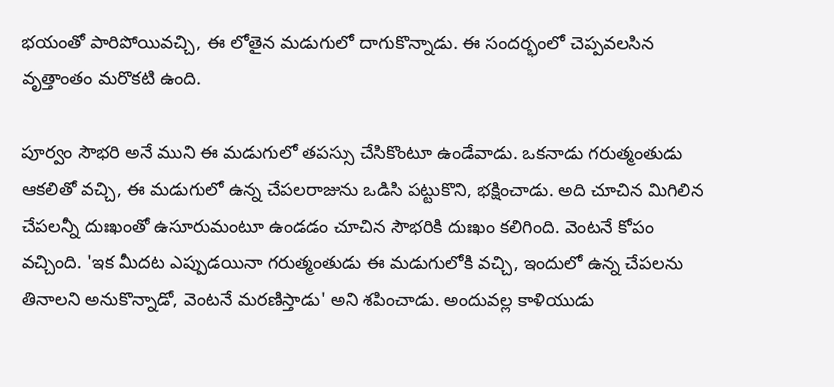భయంతో పారిపోయివచ్చి, ఈ లోతైన మడుగులో దాగుకొన్నాడు. ఈ సందర్భంలో చెప్పవలసిన వృత్తాంతం మరొకటి ఉంది.

పూర్వం సౌభరి అనే ముని ఈ మడుగులో తపస్సు చేసికొంటూ ఉండేవాడు. ఒకనాడు గరుత్మంతుడు ఆకలితో వచ్చి, ఈ మడుగులో ఉన్న చేపలరాజును ఒడిసి పట్టుకొని, భక్షించాడు. అది చూచిన మిగిలిన చేపలన్నీ దుఃఖంతో ఉసూరుమంటూ ఉండడం చూచిన సౌభరికి దుఃఖం కలిగింది. వెంటనే కోపం వచ్చింది. 'ఇక మీదట ఎప్పుడయినా గరుత్మంతుడు ఈ మడుగులోకి వచ్చి, ఇందులో ఉన్న చేపలను తినాలని అనుకొన్నాడో, వెంటనే మరణిస్తాడు' అని శపించాడు. అందువల్ల కాళియుడు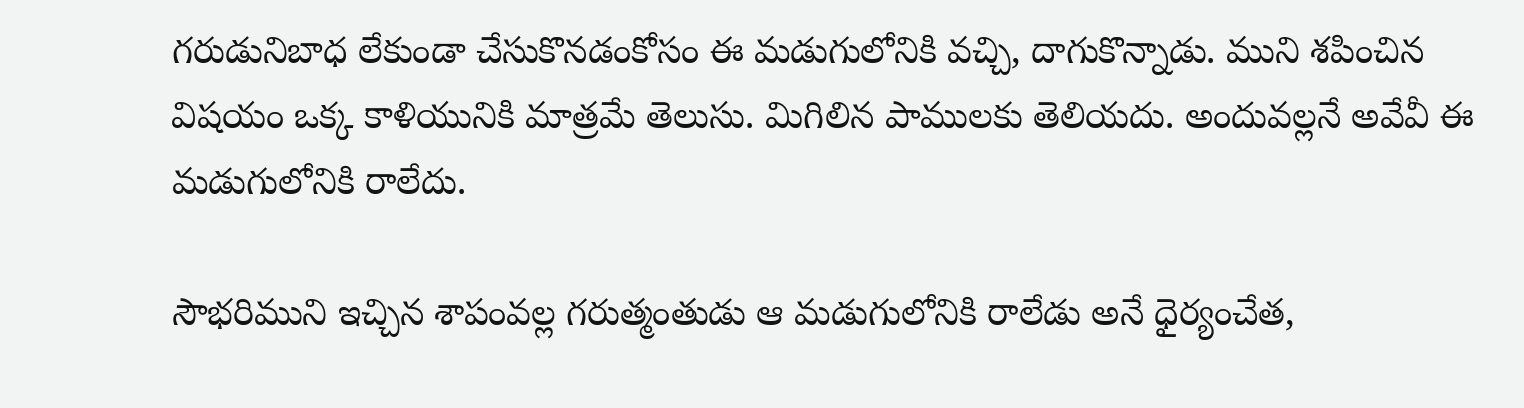గరుడునిబాధ లేకుండా చేసుకొనడంకోసం ఈ మడుగులోనికి వచ్చి, దాగుకొన్నాడు. ముని శపించిన విషయం ఒక్క కాళియునికి మాత్రమే తెలుసు. మిగిలిన పాములకు తెలియదు. అందువల్లనే అవేవీ ఈ మడుగులోనికి రాలేదు.

సౌభరిముని ఇచ్చిన శాపంవల్ల గరుత్మంతుడు ఆ మడుగులోనికి రాలేడు అనే ధైర్యంచేత,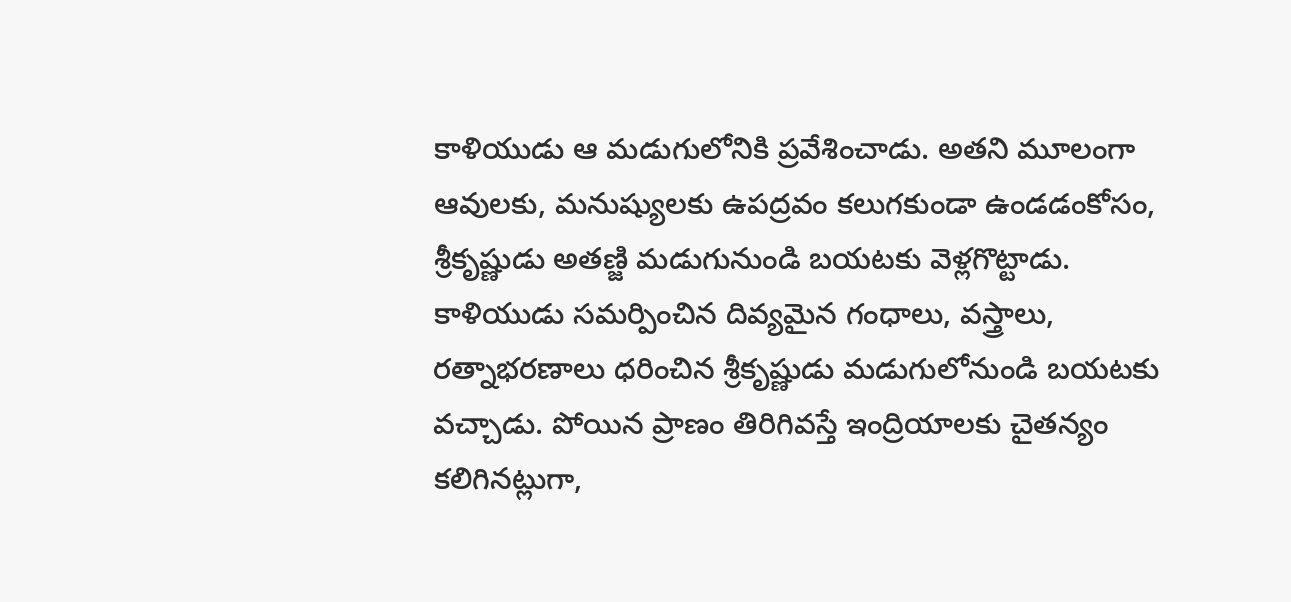కాళియుడు ఆ మడుగులోనికి ప్రవేశించాడు. అతని మూలంగా ఆవులకు, మనుష్యులకు ఉపద్రవం కలుగకుండా ఉండడంకోసం, శ్రీకృష్ణుడు అతణ్జి మడుగునుండి బయటకు వెళ్లగొట్టాడు. కాళియుడు సమర్పించిన దివ్యమైన గంధాలు, వస్త్రాలు, రత్నాభరణాలు ధరించిన శ్రీకృష్ణుడు మడుగులోనుండి బయటకు వచ్చాడు. పోయిన ప్రాణం తిరిగివస్తే ఇంద్రియాలకు చైతన్యం కలిగినట్లుగా,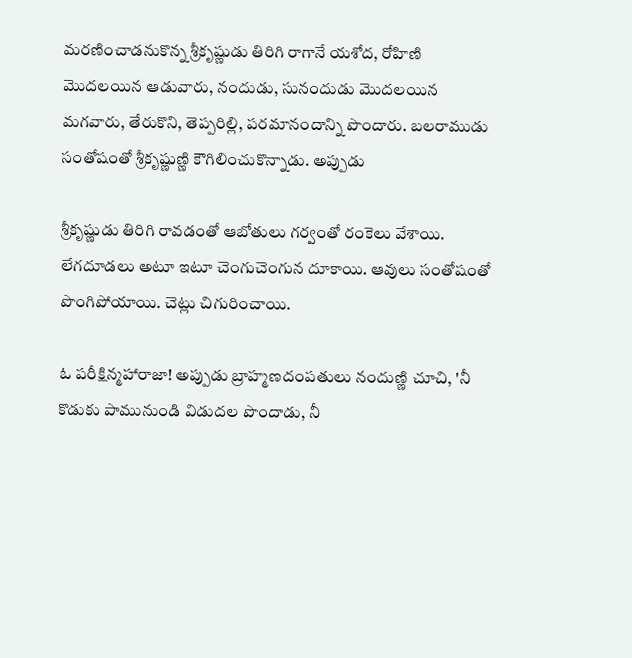మరణించాడనుకొన్న శ్రీకృష్ణుడు తిరిగి రాగానే యశోద, రోహిణి మొదలయిన ఆడువారు, నందుడు, సునందుడు మొదలయిన మగవారు, తేరుకొని, తెప్పరిల్లి, పరమానందాన్ని పొందారు. బలరాముడు సంతోషంతో శ్రీకృష్ణుణ్ణి కౌగిలించుకొన్నాడు. అప్పుడు

శ్రీకృష్ణుడు తిరిగి రావడంతో ఆబోతులు గర్వంతో రంకెలు వేశాయి. లేగదూడలు అటూ ఇటూ చెంగుచెంగున దూకాయి. ఆవులు సంతోషంతో పొంగిపోయాయి. చెట్లు చిగురించాయి.

ఓ పరీక్షిన్మహారాజా! అప్పుడు బ్రాహ్మణదంపతులు నందుణ్ణి చూచి, 'నీ కొడుకు పామునుండి విడుదల పొందాడు, నీ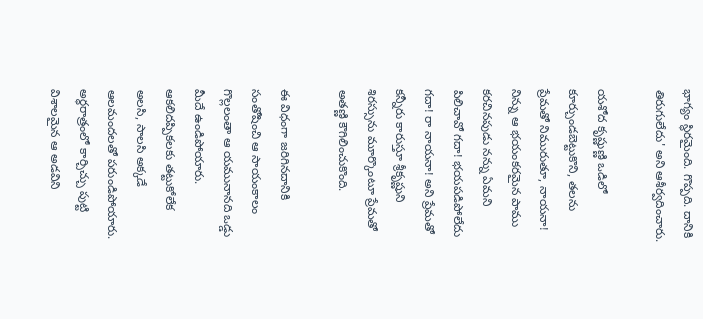భాగ్యం స్థిరమైంది. గొప్పది. దానికి తిరుగులేదు' అని ఆశీర్వదించారు.

యశోద కృష్ణుణ్ణి ఒడిలో కూర్చుండబెట్టుకొని, తలను ప్రేమతో నిమురుతూ, నాయనా! నిన్ను ఆ భయంకరమైన పాము కరచినపుడు నన్ను ఏమని పిలిచావో గదా! భయపడిపోలేదు గదా! రా నాయనా! అని ప్రేమతో కన్నీరు కారుస్తూ శ్రీకృష్ణుని శిరస్సును మూర్కొంటూ ప్రేమతో అతణ్ణి కౌగిలించుకొంది.

ఈ విధంగా జరిగినదానికి సంతోషించి ఆ సాయంకాలం గొల్లలంతా ఆ యమునానది ఒడ్డు మీదే ఉండిపోయారు. ఆకలిదప్పికలకు తట్టుకోలేక అలసి, సాలసి అక్కడే ఆలమందలతో పరుండిపోయారు. అర్ధరాత్రంలో కార్చిచ్చు పుట్టి విశాలమైన ఆ అడవిని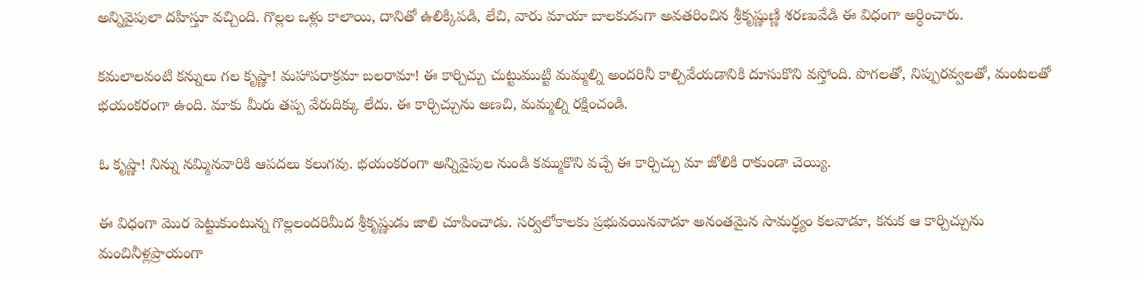అన్నివైపులా దహిస్తూ వచ్చింది. గొల్లల ఒళ్లు కాలాయి, దానితో ఉలిక్కిపడి, లేచి, వారు మాయా బాలకుడుగా అవతరించిన శ్రీకృష్ణుణ్ణి శరణువేడి ఈ విధంగా అర్ధించారు.

కమలాలవంటి కన్నులు గల కృష్ణా! మహాపరాక్రమా బలరామా! ఈ కార్చిచ్చు చుట్టుముట్టి మమ్మల్ని అందరినీ కాల్చివేయడానికి దూసుకొని వస్తోంది. పొగలతో, నిప్పురవ్వలతో, మంటలతో భయంకరంగా ఉంది. మాకు మీరు తప్ప వేరుదిక్కు లేదు. ఈ కార్చిచ్చును అణచి, మమ్మల్ని రక్షించండి.

ఓ కృష్ణా! నిన్ను నమ్మినవారికి ఆపదలు కలుగవు. భయంకరంగా అన్నివైపుల నుండి కమ్ముకొని వచ్చే ఈ కార్చిచ్చు మా జోలికి రాకుండా చెయ్యి.

ఈ విధంగా మొర పెట్టుకుంటున్న గొల్లలందరిమీద శ్రీకృష్ణుడు జాలి చూపించాడు. సర్వలోకాలకు ప్రభువయినవాడూ అనంతమైన సామర్థ్యం కలవాడూ, కనుక ఆ కార్చిచ్చును మంచినీళ్లప్రాయంగా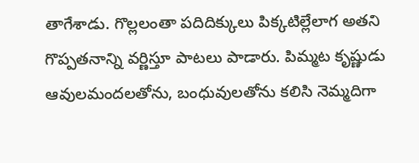తాగేశాడు. గొల్లలంతా పదిదిక్కులు పిక్కటిల్లేలాగ అతని గొప్పతనాన్ని వర్ణిస్తూ పాటలు పాడారు. పిమ్మట కృష్ణుడు ఆవులమందలతోను, బంధువులతోను కలిసి నెమ్మదిగా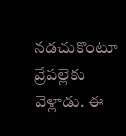నడచుకొంటూ వ్రేపల్లెకు వెళ్లాడు. ఈ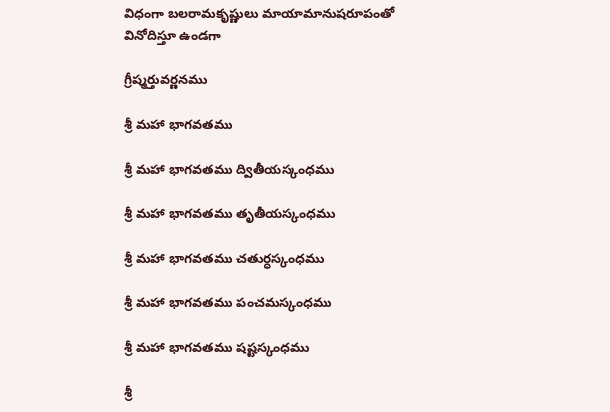విధంగా బలరామకృష్ణులు మాయామానుషరూపంతో వినోదిస్తూ ఉండగా

గ్రీష్మర్తువర్ణనము

శ్రీ మహా భాగవతము

శ్రీ మహా భాగవతము ద్వితీయస్కంధము

శ్రీ మహా భాగవతము తృతీయస్కంధము

శ్రీ మహా భాగవతము చతుర్ధస్కంధము

శ్రీ మహా భాగవతము పంచమస్కంధము

శ్రీ మహా భాగవతము షష్టస్కంధము

శ్రీ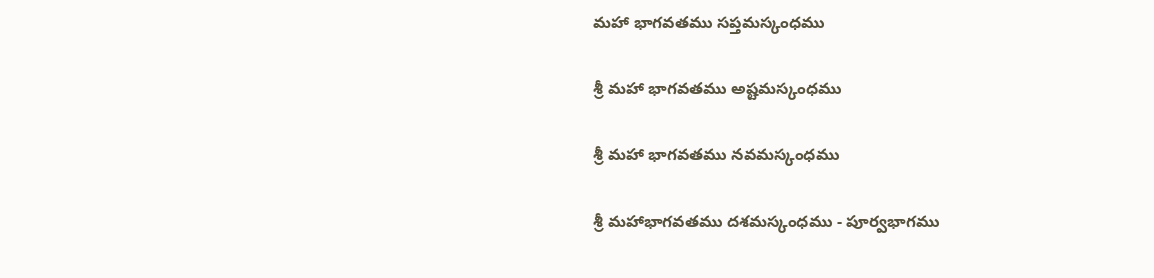మహా భాగవతము సప్తమస్కంధము

శ్రీ మహా భాగవతము అష్టమస్కంధము

శ్రీ మహా భాగవతము నవమస్కంధము

శ్రీ మహాభాగవతము దశమస్కంధము - పూర్వభాగము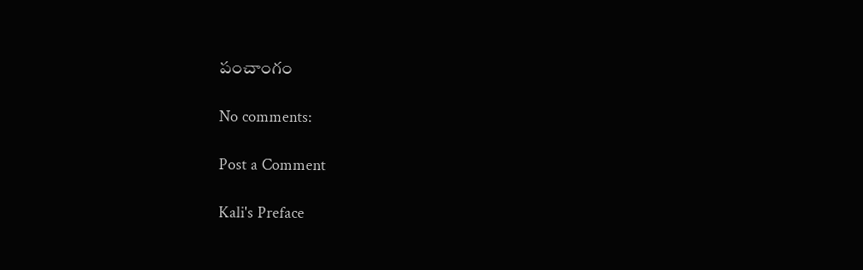పంచాంగం

No comments:

Post a Comment

Kali's Preface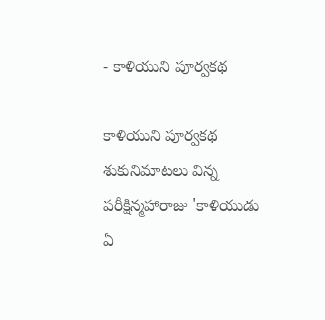- కాళియుని పూర్వకథ

కాళియుని పూర్వకథ శుకునిమాటలు విన్న పరీక్షిన్మహారాజు 'కాళియుడు ఏ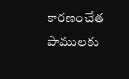కారణంచేత పాములకు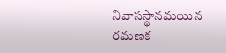నివాసస్థానమయిన రమణక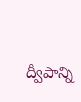ద్వీపాన్ని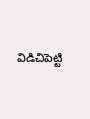విడిచిపెట్టి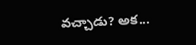వచ్చాడు? అక...